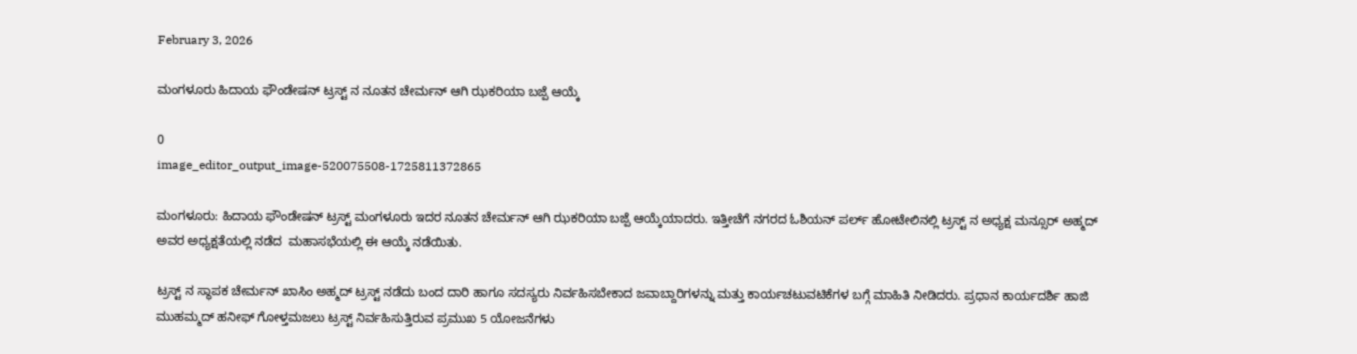February 3, 2026

ಮಂಗಳೂರು ಹಿದಾಯ ಫೌಂಡೇಷನ್ ಟ್ರಸ್ಟ್ ನ ನೂತನ ಚೇರ್ಮನ್ ಆಗಿ ಝಕರಿಯಾ ಬಜ್ಪೆ ಆಯ್ಕೆ

0
image_editor_output_image-520075508-1725811372865

ಮಂಗಳೂರು: ಹಿದಾಯ ಫೌಂಡೇಷನ್ ಟ್ರಸ್ಟ್ ಮಂಗಳೂರು ಇದರ ನೂತನ ಚೇರ್ಮನ್ ಆಗಿ ಝಕರಿಯಾ ಬಜ್ಪೆ ಆಯ್ಕೆಯಾದರು. ಇತ್ತೀಚೆಗೆ ನಗರದ ಓಶಿಯನ್ ಪರ್ಲ್ ಹೋಟೇಲಿನಲ್ಲಿ ಟ್ರಸ್ಟ್ ನ ಅಧ್ಯಕ್ಷ ಮನ್ಸೂರ್ ಅಹ್ಮದ್ ಅವರ ಅಧ್ಯಕ್ಷತೆಯಲ್ಲಿ ನಡೆದ  ಮಹಾಸಭೆಯಲ್ಲಿ ಈ ಆಯ್ಕೆ ನಡೆಯಿತು.

ಟ್ರಸ್ಟ್ ನ ಸ್ಥಾಪಕ ಚೇರ್ಮನ್ ಖಾಸಿಂ ಅಹ್ಮದ್ ಟ್ರಸ್ಟ್ ನಡೆದು ಬಂದ ದಾರಿ ಹಾಗೂ ಸದಸ್ಯರು ನಿರ್ವಹಿಸಬೇಕಾದ ಜವಾಬ್ದಾರಿಗಳನ್ನು ಮತ್ತು ಕಾರ್ಯಚಟುವಟಿಕೆಗಳ ಬಗ್ಗೆ ಮಾಹಿತಿ ನೀಡಿದರು. ಪ್ರಧಾನ ಕಾರ್ಯದರ್ಶಿ ಹಾಜಿ ಮುಹಮ್ಮದ್ ಹನೀಫ್ ಗೋಳ್ತಮಜಲು ಟ್ರಸ್ಟ್ ನಿರ್ವಹಿಸುತ್ತಿರುವ ಪ್ರಮುಖ 5 ಯೋಜನೆಗಳು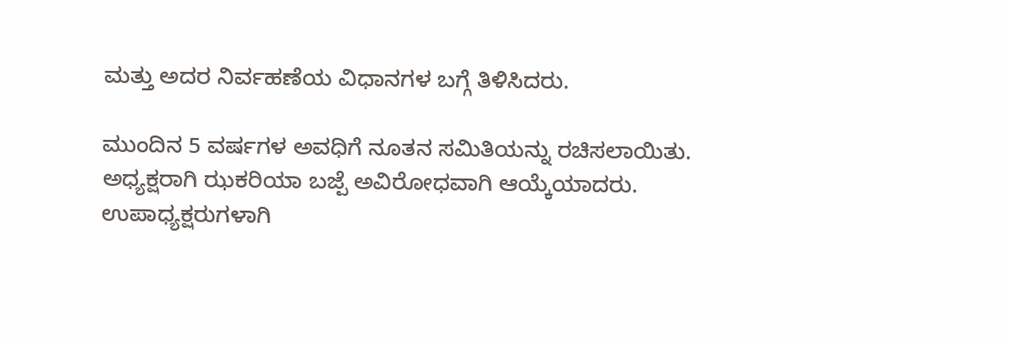ಮತ್ತು ಅದರ ನಿರ್ವಹಣೆಯ ವಿಧಾನಗಳ ಬಗ್ಗೆ ತಿಳಿಸಿದರು.

ಮುಂದಿನ 5 ವರ್ಷಗಳ ಅವಧಿಗೆ ನೂತನ ಸಮಿತಿಯನ್ನು ರಚಿಸಲಾಯಿತು. ಅಧ್ಯಕ್ಷರಾಗಿ ಝಕರಿಯಾ ಬಜ್ಪೆ ಅವಿರೋಧವಾಗಿ ಆಯ್ಕೆಯಾದರು. ಉಪಾಧ್ಯಕ್ಷರುಗಳಾಗಿ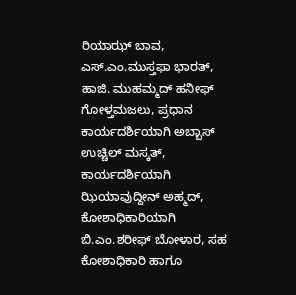ರಿಯಾಝ್ ಬಾವ, ಎಸ್.ಎಂ.ಮುಸ್ತಫಾ ಭಾರತ್, ಹಾಜಿ. ಮುಹಮ್ಮದ್ ಹನೀಫ್ ಗೋಳ್ತಮಜಲು, ಪ್ರಧಾನ ಕಾರ್ಯದರ್ಶಿಯಾಗಿ ಅಬ್ಬಾಸ್ ಉಚ್ಚಿಲ್ ಮಸ್ಕತ್, ಕಾರ್ಯದರ್ಶಿಯಾಗಿ ಝಿಯಾವುದ್ದೀನ್ ಅಹ್ಮದ್, ಕೋಶಾಧಿಕಾರಿಯಾಗಿ ಬಿ.ಎಂ.ಶರೀಫ್ ಬೋಳಾರ, ಸಹ ಕೋಶಾಧಿಕಾರಿ ಹಾಗೂ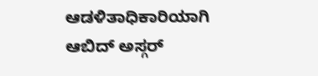ಆಡಳಿತಾಧಿಕಾರಿಯಾಗಿ ಆಬಿದ್ ಅಸ್ಗರ್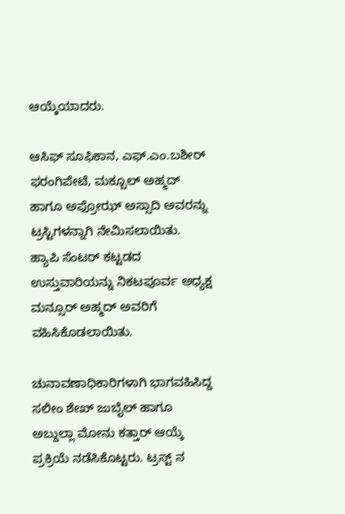ಆಯ್ಕೆಯಾದರು.

ಆಸಿಫ್ ಸೂಫಿಕಾನ, ಎಫ್.ಎಂ.ಬಶೀರ್ ಫರಂಗಿಪೇಟೆ, ಮಕ್ಬೂಲ್ ಅಹ್ಮದ್ ಹಾಗೂ ಅಫ್ರೋಝ್ ಅಸ್ಸಾದಿ ಅವರನ್ನು ಟ್ರಸ್ಟಿಗಳನ್ನಾಗಿ ನೇಮಿಸಲಾಯಿತು. ಹ್ಯಾಪಿ ಸೆಂಟರ್ ಕಟ್ಟಡದ ಉಸ್ತುವಾರಿಯನ್ನು ನಿಕಟಪೂರ್ವ ಅಧ್ಯಕ್ಷ ಮನ್ಸೂರ್ ಅಹ್ಮದ್ ಅವರಿಗೆ ವಹಿಸಿಕೊಡಲಾಯಿತು.

ಚುನಾವಣಾಧಿಕಾರಿಗಳಾಗಿ ಭಾಗವಹಿಸಿದ್ದ ಸಲೀಂ ಶೇಖ್ ಜುಬೈಲ್ ಹಾಗೂ ಅಬ್ದುಲ್ಲಾ ಮೋನು ಕತ್ತಾರ್ ಆಯ್ಕೆ ಪ್ರಕ್ರಿಯೆ ನಡೆಸಿಕೊಟ್ಟರು. ಟ್ರಸ್ಟ್ ನ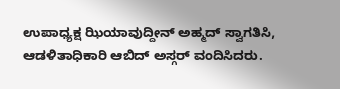ಉಪಾಧ್ಯಕ್ಷ ಝಿಯಾವುದ್ದೀನ್ ಅಹ್ಮದ್ ಸ್ವಾಗತಿಸಿ, ಆಡಳಿತಾಧಿಕಾರಿ ಆಬಿದ್ ಅಸ್ಗರ್ ವಂದಿಸಿದರು.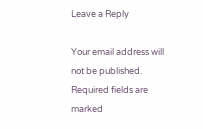Leave a Reply

Your email address will not be published. Required fields are marked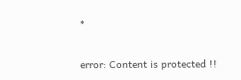*

error: Content is protected !!